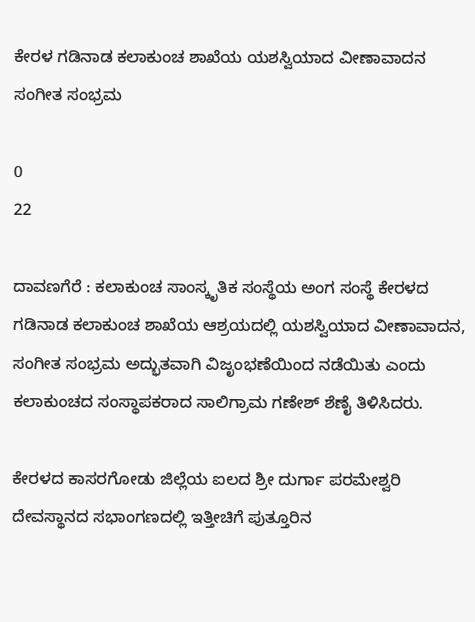ಕೇರಳ ಗಡಿನಾಡ ಕಲಾಕುಂಚ ಶಾಖೆಯ ಯಶಸ್ವಿಯಾದ ವೀಣಾವಾದನ ಸಂಗೀತ ಸಂಭ್ರಮ

0
22

ದಾವಣಗೆರೆ : ಕಲಾಕುಂಚ ಸಾಂಸ್ಕೃತಿಕ ಸಂಸ್ಥೆಯ ಅಂಗ ಸಂಸ್ಥೆ ಕೇರಳದ ಗಡಿನಾಡ ಕಲಾಕುಂಚ ಶಾಖೆಯ ಆಶ್ರಯದಲ್ಲಿ ಯಶಸ್ವಿಯಾದ ವೀಣಾವಾದನ, ಸಂಗೀತ ಸಂಭ್ರಮ ಅದ್ಭುತವಾಗಿ ವಿಜೃಂಭಣೆಯಿಂದ ನಡೆಯಿತು ಎಂದು ಕಲಾಕುಂಚದ ಸಂಸ್ಥಾಪಕರಾದ ಸಾಲಿಗ್ರಾಮ ಗಣೇಶ್ ಶೆಣೈ ತಿಳಿಸಿದರು.

ಕೇರಳದ ಕಾಸರಗೋಡು ಜಿಲ್ಲೆಯ ಐಲದ ಶ್ರೀ ದುರ್ಗಾ ಪರಮೇಶ್ವರಿ ದೇವಸ್ಥಾನದ ಸಭಾಂಗಣದಲ್ಲಿ ಇತ್ತೀಚಿಗೆ ಪುತ್ತೂರಿನ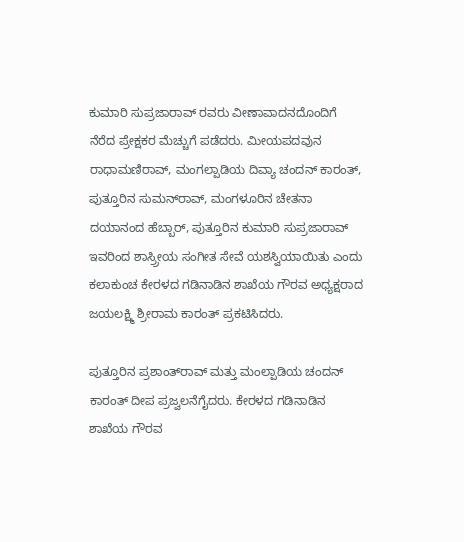ಕುಮಾರಿ ಸುಪ್ರಜಾರಾವ್ ರವರು ವೀಣಾವಾದನದೊಂದಿಗೆ ನೆರೆದ ಪ್ರೇಕ್ಷಕರ ಮೆಚ್ಚುಗೆ ಪಡೆದರು. ಮೀಯಪದವುನ ರಾಧಾಮಣಿರಾವ್, ಮಂಗಲ್ಪಾಡಿಯ ದಿವ್ಯಾ ಚಂದನ್ ಕಾರಂತ್, ಪುತ್ತೂರಿನ ಸುಮನ್‌ರಾವ್, ಮಂಗಳೂರಿನ ಚೇತನಾ ದಯಾನಂದ ಹೆಬ್ಬಾರ್, ಪುತ್ತೂರಿನ ಕುಮಾರಿ ಸುಪ್ರಜಾರಾವ್ ಇವರಿಂದ ಶಾಸ್ರ್ರೀಯ ಸಂಗೀತ ಸೇವೆ ಯಶಸ್ವಿಯಾಯಿತು ಎಂದು ಕಲಾಕುಂಚ ಕೇರಳದ ಗಡಿನಾಡಿನ ಶಾಖೆಯ ಗೌರವ ಅಧ್ಯಕ್ಷರಾದ ಜಯಲಕ್ಷ್ಮಿ ಶ್ರೀರಾಮ ಕಾರಂತ್ ಪ್ರಕಟಿಸಿದರು.

ಪುತ್ತೂರಿನ ಪ್ರಶಾಂತ್‌ರಾವ್ ಮತ್ತು ಮಂಲ್ಪಾಡಿಯ ಚಂದನ್ ಕಾರಂತ್ ದೀಪ ಪ್ರಜ್ವಲನೆಗೈದರು. ಕೇರಳದ ಗಡಿನಾಡಿನ ಶಾಖೆಯ ಗೌರವ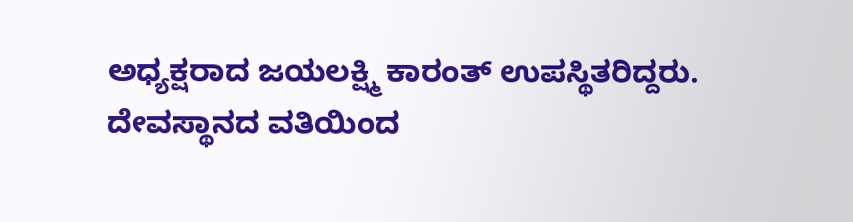ಅಧ್ಯಕ್ಷರಾದ ಜಯಲಕ್ಷ್ಮಿ ಕಾರಂತ್ ಉಪಸ್ಥಿತರಿದ್ದರು. ದೇವಸ್ಥಾನದ ವತಿಯಿಂದ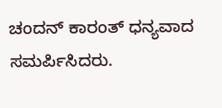ಚಂದನ್ ಕಾರಂತ್ ಧನ್ಯವಾದ ಸಮರ್ಪಿಸಿದರು.